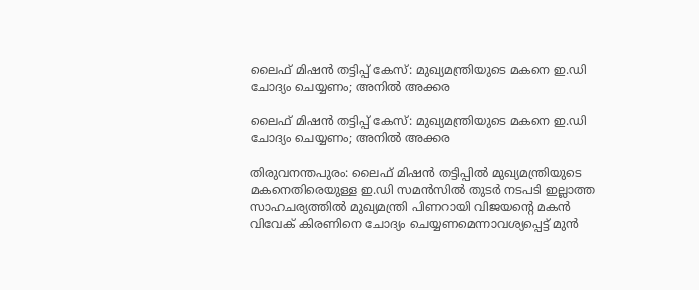ലൈഫ് മിഷന്‍ തട്ടിപ്പ് കേസ്: മുഖ്യമന്ത്രിയുടെ മകനെ ഇ.ഡി ചോദ്യം ചെയ്യണം; അനില്‍ അക്കര

ലൈഫ് മിഷന്‍ തട്ടിപ്പ് കേസ്: മുഖ്യമന്ത്രിയുടെ മകനെ ഇ.ഡി ചോദ്യം ചെയ്യണം; അനില്‍ അക്കര

തിരുവനന്തപുരം: ലൈഫ് മിഷന്‍ തട്ടിപ്പില്‍ മുഖ്യമന്ത്രിയുടെ മകനെതിരെയുള്ള ഇ.ഡി സമന്‍സില്‍ തുടര്‍ നടപടി ഇല്ലാത്ത സാഹചര്യത്തില്‍ മുഖ്യമന്ത്രി പിണറായി വിജയന്റെ മകന്‍ വിവേക് കിരണിനെ ചോദ്യം ചെയ്യണമെന്നാവശ്യപ്പെട്ട് മുന്‍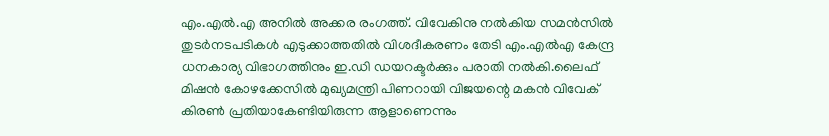എം.എല്‍.എ അനില്‍ അക്കര രംഗത്ത്. വിവേകിനു നല്‍കിയ സമന്‍സില്‍ തുടര്‍നടപടികള്‍ എടുക്കാത്തതില്‍ വിശദീകരണം തേടി എം.എല്‍എ കേന്ദ്ര ധനകാര്യ വിഭാഗത്തിനും ഇ.ഡി ഡയറക്ടര്‍ക്കും പരാതി നല്‍കി.ലൈഫ് മിഷന്‍ കോഴക്കേസില്‍ മുഖ്യമന്ത്രി പിണറായി വിജയന്റെ മകന്‍ വിവേക് കിരണ്‍ പ്രതിയാകേണ്ടിയിരുന്ന ആളാണെന്നും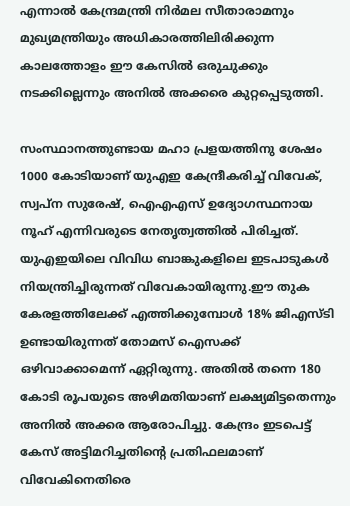എന്നാല്‍ കേന്ദ്രമന്ത്രി നിര്‍മല സീതാരാമനും മുഖ്യമന്ത്രിയും അധികാരത്തിലിരിക്കുന്ന കാലത്തോളം ഈ കേസില്‍ ഒരുചുക്കും നടക്കില്ലെന്നും അനില്‍ അക്കരെ കുറ്റപ്പെടുത്തി.

സംസ്ഥാനത്തുണ്ടായ മഹാ പ്രളയത്തിനു ശേഷം 1000 കോടിയാണ് യുഎഇ കേന്ദ്രീകരിച്ച് വിവേക്, സ്വപ്ന സുരേഷ്, ഐഎഎസ് ഉദ്യോഗസ്ഥനായ നൂഹ് എന്നിവരുടെ നേതൃത്വത്തില്‍ പിരിച്ചത്. യുഎഇയിലെ വിവിധ ബാങ്കുകളിലെ ഇടപാടുകള്‍ നിയന്ത്രിച്ചിരുന്നത് വിവേകായിരുന്നു.ഈ തുക കേരളത്തിലേക്ക് എത്തിക്കുമ്പോള്‍ 18% ജിഎസ്ടി ഉണ്ടായിരുന്നത് തോമസ് ഐസക്ക് ഒഴിവാക്കാമെന്ന് ഏറ്റിരുന്നു. അതില്‍ തന്നെ 180 കോടി രൂപയുടെ അഴിമതിയാണ് ലക്ഷ്യമിട്ടതെന്നും അനില്‍ അക്കര ആരോപിച്ചു. കേന്ദ്രം ഇടപെട്ട് കേസ് അട്ടിമറിച്ചതിന്റെ പ്രതിഫലമാണ് വിവേകിനെതിരെ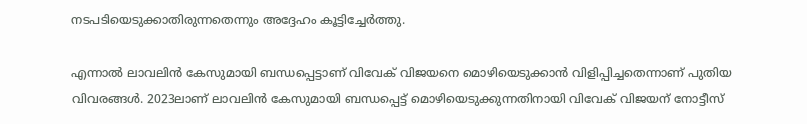നടപടിയെടുക്കാതിരുന്നതെന്നും അദ്ദേഹം കൂട്ടിച്ചേര്‍ത്തു.

എന്നാല്‍ ലാവലിന്‍ കേസുമായി ബന്ധപ്പെട്ടാണ് വിവേക് വിജയനെ മൊഴിയെടുക്കാന്‍ വിളിപ്പിച്ചതെന്നാണ് പുതിയ വിവരങ്ങള്‍. 2023ലാണ് ലാവലിന്‍ കേസുമായി ബന്ധപ്പെട്ട് മൊഴിയെടുക്കുന്നതിനായി വിവേക് വിജയന് നോട്ടീസ്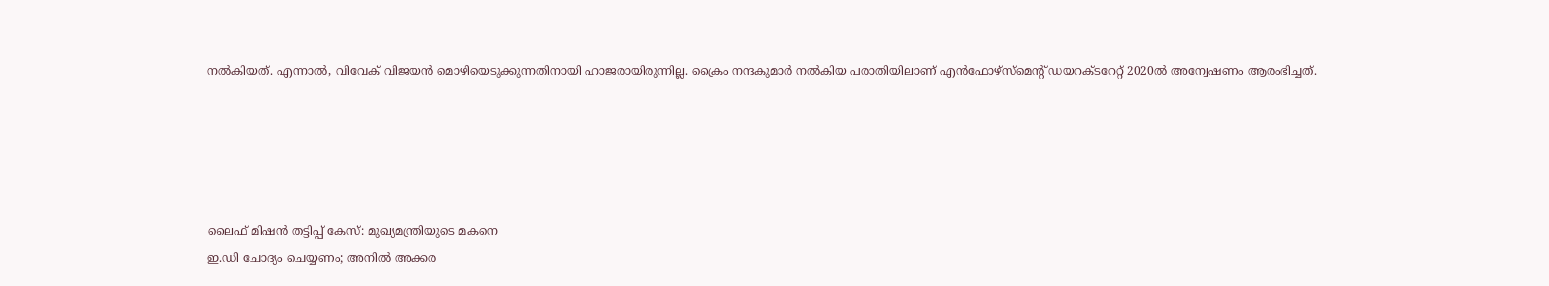നല്‍കിയത്. എന്നാല്‍, വിവേക് വിജയന്‍ മൊഴിയെടുക്കുന്നതിനായി ഹാജരായിരുന്നില്ല. ക്രൈം നന്ദകുമാര്‍ നല്‍കിയ പരാതിയിലാണ് എന്‍ഫോഴ്‌സ്‌മെന്റ് ഡയറക്ടറേറ്റ് 2020ല്‍ അന്വേഷണം ആരംഭിച്ചത്.





ലൈഫ് മിഷന്‍ തട്ടിപ്പ് കേസ്: മുഖ്യമന്ത്രിയുടെ മകനെ
ഇ.ഡി ചോദ്യം ചെയ്യണം; അനില്‍ അക്കര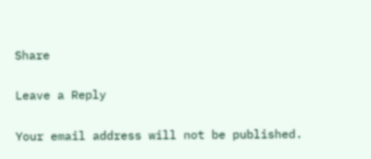Share

Leave a Reply

Your email address will not be published.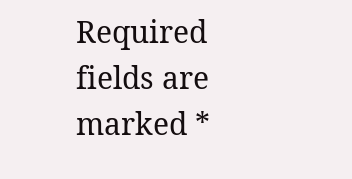Required fields are marked *